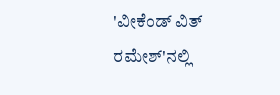'ವೀಕೆಂಡ್ ವಿತ್ ರಮೇಶ್'ನಲ್ಲಿ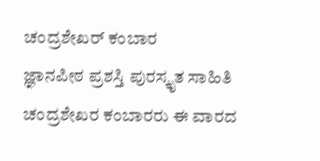ಚಂದ್ರಶೇಖರ್ ಕಂಬಾರ
ಜ್ಞಾನಪೀಠ ಪ್ರಶಸ್ತಿ ಪುರಸ್ಕೃತ ಸಾಹಿತಿ ಚಂದ್ರಶೇಖರ ಕಂಬಾರರು ಈ ವಾರದ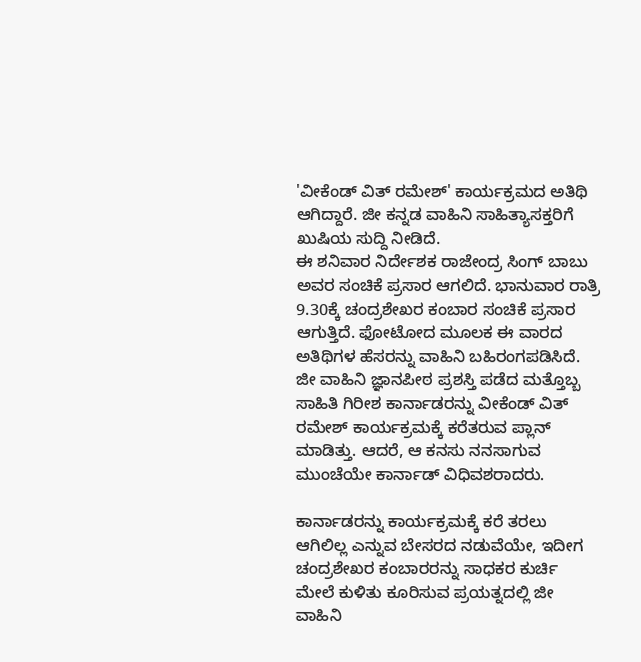'ವೀಕೆಂಡ್ ವಿತ್ ರಮೇಶ್' ಕಾರ್ಯಕ್ರಮದ ಅತಿಥಿ ಆಗಿದ್ದಾರೆ. ಜೀ ಕನ್ನಡ ವಾಹಿನಿ ಸಾಹಿತ್ಯಾಸಕ್ತರಿಗೆ ಖುಷಿಯ ಸುದ್ದಿ ನೀಡಿದೆ.
ಈ ಶನಿವಾರ ನಿರ್ದೇಶಕ ರಾಜೇಂದ್ರ ಸಿಂಗ್ ಬಾಬು ಅವರ ಸಂಚಿಕೆ ಪ್ರಸಾರ ಆಗಲಿದೆ. ಭಾನುವಾರ ರಾತ್ರಿ 9.30ಕ್ಕೆ ಚಂದ್ರಶೇಖರ ಕಂಬಾರ ಸಂಚಿಕೆ ಪ್ರಸಾರ ಆಗುತ್ತಿದೆ. ಫೋಟೋದ ಮೂಲಕ ಈ ವಾರದ ಅತಿಥಿಗಳ ಹೆಸರನ್ನು ವಾಹಿನಿ ಬಹಿರಂಗಪಡಿಸಿದೆ.
ಜೀ ವಾಹಿನಿ ಜ್ಞಾನಪೀಠ ಪ್ರಶಸ್ತಿ ಪಡೆದ ಮತ್ತೊಬ್ಬ ಸಾಹಿತಿ ಗಿರೀಶ ಕಾರ್ನಾಡರನ್ನು ವೀಕೆಂಡ್ ವಿತ್ ರಮೇಶ್ ಕಾರ್ಯಕ್ರಮಕ್ಕೆ ಕರೆತರುವ ಪ್ಲಾನ್ ಮಾಡಿತ್ತು. ಆದರೆ, ಆ ಕನಸು ನನಸಾಗುವ ಮುಂಚೆಯೇ ಕಾರ್ನಾಡ್ ವಿಧಿವಶರಾದರು.

ಕಾರ್ನಾಡರನ್ನು ಕಾರ್ಯಕ್ರಮಕ್ಕೆ ಕರೆ ತರಲು ಆಗಿಲಿಲ್ಲ ಎನ್ನುವ ಬೇಸರದ ನಡುವೆಯೇ, ಇದೀಗ ಚಂದ್ರಶೇಖರ ಕಂಬಾರರನ್ನು ಸಾಧಕರ ಕುರ್ಚಿ ಮೇಲೆ ಕುಳಿತು ಕೂರಿಸುವ ಪ್ರಯತ್ನದಲ್ಲಿ ಜೀ ವಾಹಿನಿ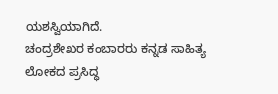ಯಶಸ್ವಿಯಾಗಿದೆ.
ಚಂದ್ರಶೇಖರ ಕಂಬಾರರು ಕನ್ನಡ ಸಾಹಿತ್ಯ ಲೋಕದ ಪ್ರಸಿದ್ಧ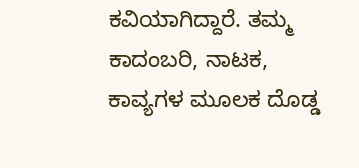ಕವಿಯಾಗಿದ್ದಾರೆ. ತಮ್ಮ ಕಾದಂಬರಿ, ನಾಟಕ, ಕಾವ್ಯಗಳ ಮೂಲಕ ದೊಡ್ಡ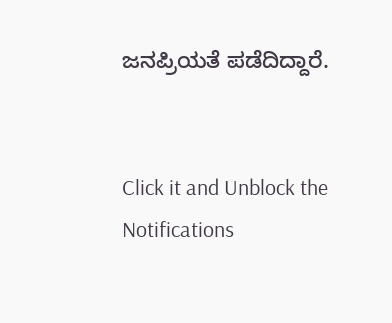ಜನಪ್ರಿಯತೆ ಪಡೆದಿದ್ದಾರೆ.


Click it and Unblock the Notifications